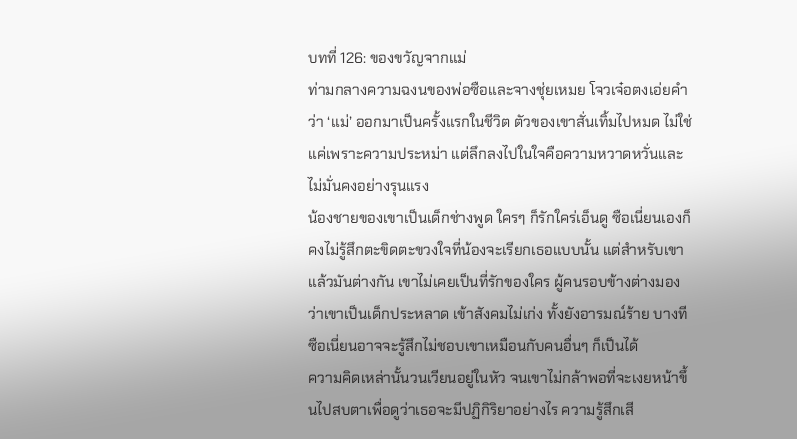บทที่ 126: ของขวัญจากแม่
ท่ามกลางความฉงนของพ่อซือและจางชุ่ยเหมย โจวเจ๋อตงเอ่ยคำว่า ‘แม่’ ออกมาเป็นครั้งแรกในชีวิต ตัวของเขาสั่นเทิ้มไปหมด ไม่ใช่แค่เพราะความประหม่า แต่ลึกลงไปในใจคือความหวาดหวั่นและไม่มั่นคงอย่างรุนแรง
น้องชายของเขาเป็นเด็กช่างพูด ใครๆ ก็รักใคร่เอ็นดู ซือเนี่ยนเองก็คงไม่รู้สึกตะขิดตะขวงใจที่น้องจะเรียกเธอแบบนั้น แต่สำหรับเขาแล้วมันต่างกัน เขาไม่เคยเป็นที่รักของใคร ผู้คนรอบข้างต่างมองว่าเขาเป็นเด็กประหลาด เข้าสังคมไม่เก่ง ทั้งยังอารมณ์ร้าย บางทีซือเนี่ยนอาจจะรู้สึกไม่ชอบเขาเหมือนกับคนอื่นๆ ก็เป็นได้
ความคิดเหล่านั้นวนเวียนอยู่ในหัว จนเขาไม่กล้าพอที่จะเงยหน้าขึ้นไปสบตาเพื่อดูว่าเธอจะมีปฏิกิริยาอย่างไร ความรู้สึกเสี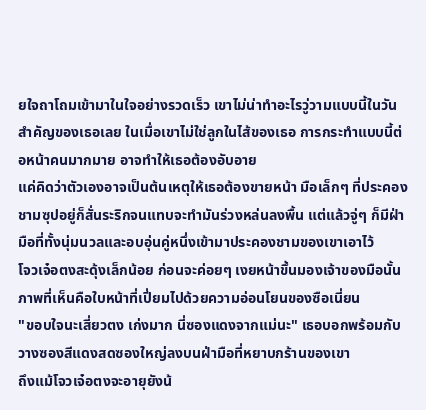ยใจถาโถมเข้ามาในใจอย่างรวดเร็ว เขาไม่น่าทำอะไรวู่วามแบบนี้ในวันสำคัญของเธอเลย ในเมื่อเขาไม่ใช่ลูกในไส้ของเธอ การกระทำแบบนี้ต่อหน้าคนมากมาย อาจทำให้เธอต้องอับอาย
แค่คิดว่าตัวเองอาจเป็นต้นเหตุให้เธอต้องขายหน้า มือเล็กๆ ที่ประคองชามซุปอยู่ก็สั่นระริกจนแทบจะทำมันร่วงหล่นลงพื้น แต่แล้วจู่ๆ ก็มีฝ่ามือที่ทั้งนุ่มนวลและอบอุ่นคู่หนึ่งเข้ามาประคองชามของเขาเอาไว้
โจวเจ๋อตงสะดุ้งเล็กน้อย ก่อนจะค่อยๆ เงยหน้าขึ้นมองเจ้าของมือนั้น ภาพที่เห็นคือใบหน้าที่เปี่ยมไปด้วยความอ่อนโยนของซือเนี่ยน
"ขอบใจนะเสี่ยวตง เก่งมาก นี่ซองแดงจากแม่นะ" เธอบอกพร้อมกับวางซองสีแดงสดซองใหญ่ลงบนฝ่ามือที่หยาบกร้านของเขา
ถึงแม้โจวเจ๋อตงจะอายุยังน้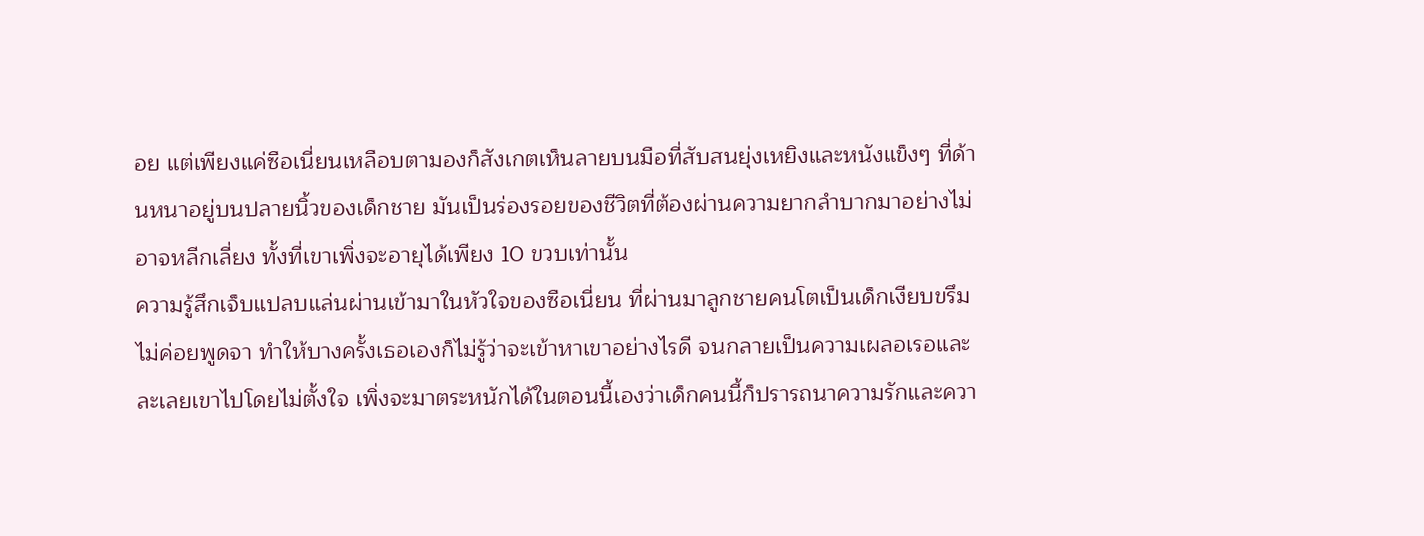อย แต่เพียงแค่ซือเนี่ยนเหลือบตามองก็สังเกตเห็นลายบนมือที่สับสนยุ่งเหยิงและหนังแข็งๆ ที่ด้านหนาอยู่บนปลายนิ้วของเด็กชาย มันเป็นร่องรอยของชีวิตที่ต้องผ่านความยากลำบากมาอย่างไม่อาจหลีกเลี่ยง ทั้งที่เขาเพิ่งจะอายุได้เพียง 10 ขวบเท่านั้น
ความรู้สึกเจ็บแปลบแล่นผ่านเข้ามาในหัวใจของซือเนี่ยน ที่ผ่านมาลูกชายคนโตเป็นเด็กเงียบขรึม ไม่ค่อยพูดจา ทำให้บางครั้งเธอเองก็ไม่รู้ว่าจะเข้าหาเขาอย่างไรดี จนกลายเป็นความเผลอเรอและละเลยเขาไปโดยไม่ตั้งใจ เพิ่งจะมาตระหนักได้ในตอนนี้เองว่าเด็กคนนี้ก็ปรารถนาความรักและควา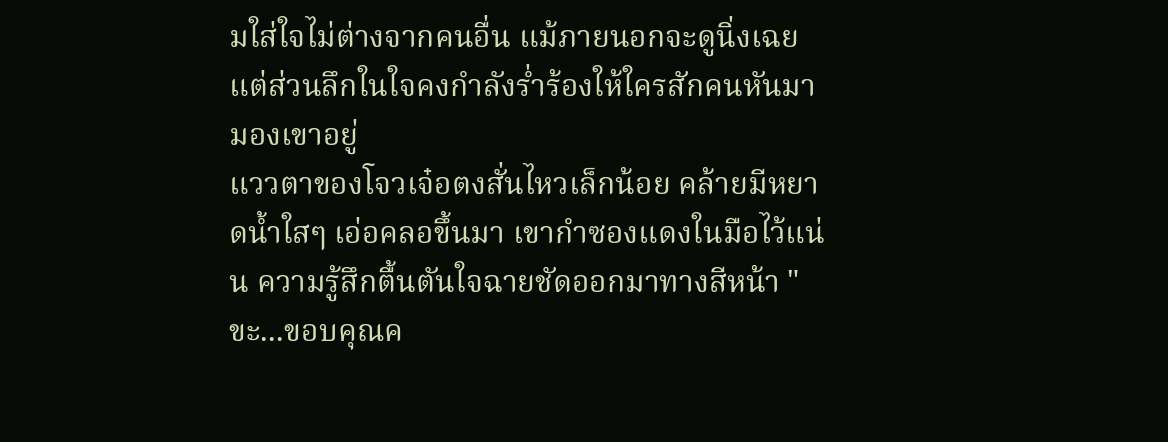มใส่ใจไม่ต่างจากคนอื่น แม้ภายนอกจะดูนิ่งเฉย แต่ส่วนลึกในใจคงกำลังร่ำร้องให้ใครสักคนหันมามองเขาอยู่
แววตาของโจวเจ๋อตงสั่นไหวเล็กน้อย คล้ายมีหยาดน้ำใสๆ เอ่อคลอขึ้นมา เขากำซองแดงในมือไว้แน่น ความรู้สึกตื้นตันใจฉายชัดออกมาทางสีหน้า "ขะ...ขอบคุณค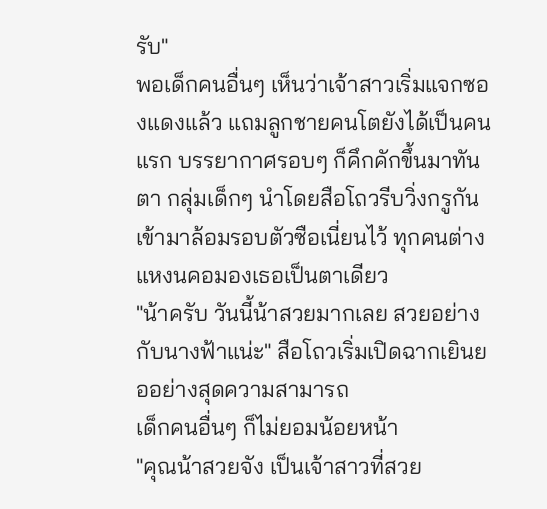รับ"
พอเด็กคนอื่นๆ เห็นว่าเจ้าสาวเริ่มแจกซองแดงแล้ว แถมลูกชายคนโตยังได้เป็นคนแรก บรรยากาศรอบๆ ก็คึกคักขึ้นมาทันตา กลุ่มเด็กๆ นำโดยสือโถวรีบวิ่งกรูกันเข้ามาล้อมรอบตัวซือเนี่ยนไว้ ทุกคนต่างแหงนคอมองเธอเป็นตาเดียว
"น้าครับ วันนี้น้าสวยมากเลย สวยอย่างกับนางฟ้าแน่ะ" สือโถวเริ่มเปิดฉากเยินยออย่างสุดความสามารถ
เด็กคนอื่นๆ ก็ไม่ยอมน้อยหน้า
"คุณน้าสวยจัง เป็นเจ้าสาวที่สวย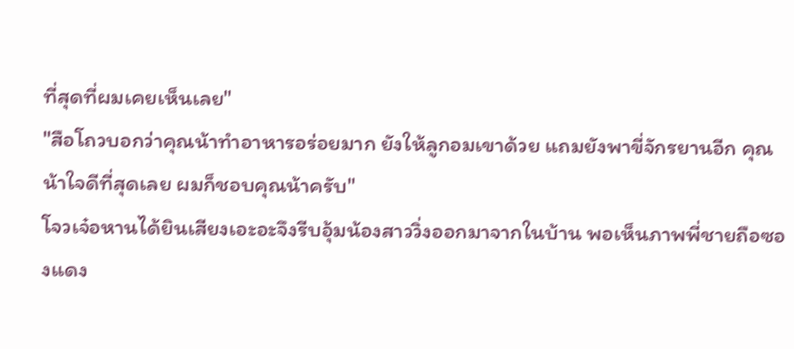ที่สุดที่ผมเคยเห็นเลย"
"สือโถวบอกว่าคุณน้าทำอาหารอร่อยมาก ยังให้ลูกอมเขาด้วย แถมยังพาขี่จักรยานอีก คุณน้าใจดีที่สุดเลย ผมก็ชอบคุณน้าครับ"
โจวเจ๋อหานได้ยินเสียงเอะอะจึงรีบอุ้มน้องสาววิ่งออกมาจากในบ้าน พอเห็นภาพพี่ชายถือซองแดง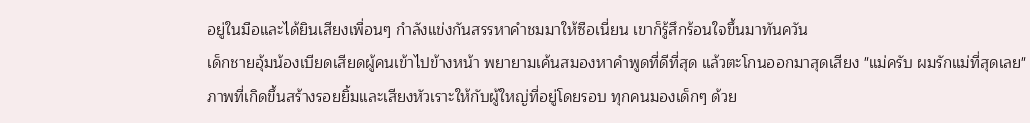อยู่ในมือและได้ยินเสียงเพื่อนๆ กำลังแข่งกันสรรหาคำชมมาให้ซือเนี่ยน เขาก็รู้สึกร้อนใจขึ้นมาทันควัน
เด็กชายอุ้มน้องเบียดเสียดผู้คนเข้าไปข้างหน้า พยายามเค้นสมองหาคำพูดที่ดีที่สุด แล้วตะโกนออกมาสุดเสียง "แม่ครับ ผมรักแม่ที่สุดเลย"
ภาพที่เกิดขึ้นสร้างรอยยิ้มและเสียงหัวเราะให้กับผู้ใหญ่ที่อยู่โดยรอบ ทุกคนมองเด็กๆ ด้วย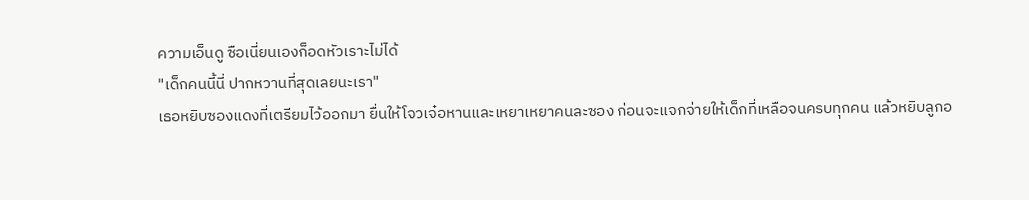ความเอ็นดู ซือเนี่ยนเองก็อดหัวเราะไม่ได้
"เด็กคนนี้นี่ ปากหวานที่สุดเลยนะเรา"
เธอหยิบซองแดงที่เตรียมไว้ออกมา ยื่นให้โจวเจ๋อหานและเหยาเหยาคนละซอง ก่อนจะแจกจ่ายให้เด็กที่เหลือจนครบทุกคน แล้วหยิบลูกอ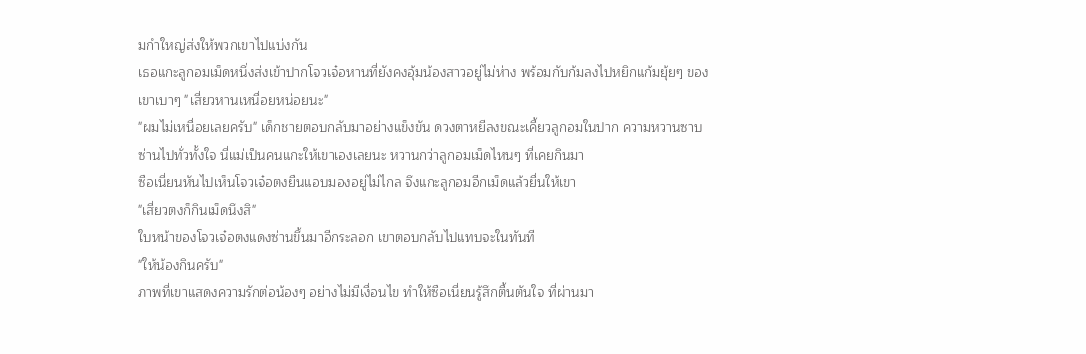มกำใหญ่ส่งให้พวกเขาไปแบ่งกัน
เธอแกะลูกอมเม็ดหนึ่งส่งเข้าปากโจวเจ๋อหานที่ยังคงอุ้มน้องสาวอยู่ไม่ห่าง พร้อมกับก้มลงไปหยิกแก้มยุ้ยๆ ของเขาเบาๆ "เสี่ยวหานเหนื่อยหน่อยนะ"
"ผมไม่เหนื่อยเลยครับ" เด็กชายตอบกลับมาอย่างแข็งขัน ดวงตาหยีลงขณะเคี้ยวลูกอมในปาก ความหวานซาบซ่านไปทั่วทั้งใจ นี่แม่เป็นคนแกะให้เขาเองเลยนะ หวานกว่าลูกอมเม็ดไหนๆ ที่เคยกินมา
ซือเนี่ยนหันไปเห็นโจวเจ๋อตงยืนแอบมองอยู่ไม่ไกล จึงแกะลูกอมอีกเม็ดแล้วยื่นให้เขา
"เสี่ยวตงก็กินเม็ดนึงสิ"
ใบหน้าของโจวเจ๋อตงแดงซ่านขึ้นมาอีกระลอก เขาตอบกลับไปแทบจะในทันที
"ให้น้องกินครับ"
ภาพที่เขาแสดงความรักต่อน้องๆ อย่างไม่มีเงื่อนไข ทำให้ซือเนี่ยนรู้สึกตื้นตันใจ ที่ผ่านมา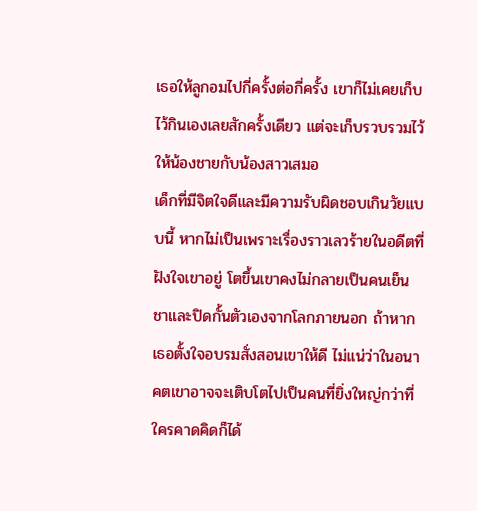เธอให้ลูกอมไปกี่ครั้งต่อกี่ครั้ง เขาก็ไม่เคยเก็บไว้กินเองเลยสักครั้งเดียว แต่จะเก็บรวบรวมไว้ให้น้องชายกับน้องสาวเสมอ
เด็กที่มีจิตใจดีและมีความรับผิดชอบเกินวัยแบบนี้ หากไม่เป็นเพราะเรื่องราวเลวร้ายในอดีตที่ฝังใจเขาอยู่ โตขึ้นเขาคงไม่กลายเป็นคนเย็นชาและปิดกั้นตัวเองจากโลกภายนอก ถ้าหากเธอตั้งใจอบรมสั่งสอนเขาให้ดี ไม่แน่ว่าในอนาคตเขาอาจจะเติบโตไปเป็นคนที่ยิ่งใหญ่กว่าที่ใครคาดคิดก็ได้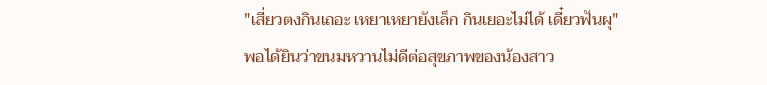"เสี่ยวตงกินเถอะ เหยาเหยายังเล็ก กินเยอะไม่ได้ เดี๋ยวฟันผุ"
พอได้ยินว่าขนมหวานไม่ดีต่อสุขภาพของน้องสาว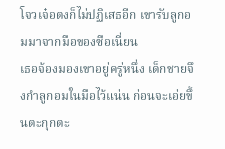โจวเจ๋อตงก็ไม่ปฏิเสธอีก เขารับลูกอมมาจากมือของซือเนี่ยน
เธอจ้องมองเขาอยู่ครู่หนึ่ง เด็กชายจึงกำลูกอมในมือไว้แน่น ก่อนจะเอ่ยขึ้นตะกุกตะ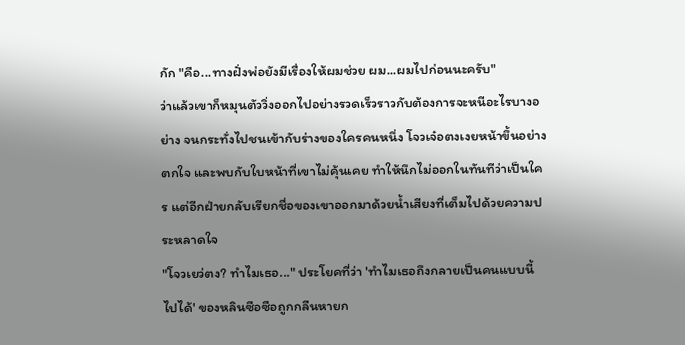กัก "คือ...ทางฝั่งพ่อยังมีเรื่องให้ผมช่วย ผม...ผมไปก่อนนะครับ"
ว่าแล้วเขาก็หมุนตัววิ่งออกไปอย่างรวดเร็วราวกับต้องการจะหนีอะไรบางอย่าง จนกระทั่งไปชนเข้ากับร่างของใครคนหนึ่ง โจวเจ๋อตงเงยหน้าขึ้นอย่างตกใจ และพบกับใบหน้าที่เขาไม่คุ้นเคย ทำให้นึกไม่ออกในทันทีว่าเป็นใคร แต่อีกฝ่ายกลับเรียกชื่อของเขาออกมาด้วยน้ำเสียงที่เต็มไปด้วยความประหลาดใจ
"โจวเยว่ตง? ทำไมเธอ..." ประโยคที่ว่า 'ทำไมเธอถึงกลายเป็นคนแบบนี้ไปได้' ของหลินซือซือถูกกลืนหายก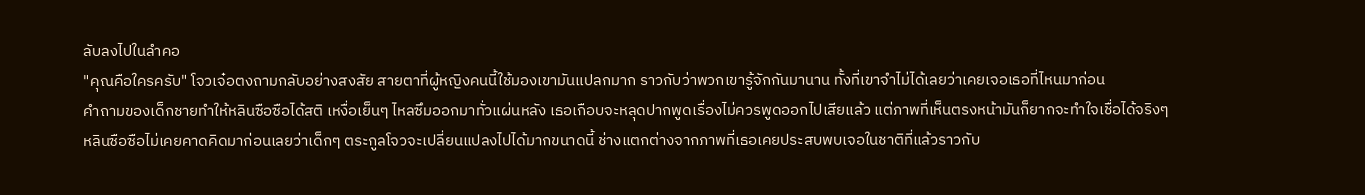ลับลงไปในลำคอ
"คุณคือใครครับ" โจวเจ๋อตงถามกลับอย่างสงสัย สายตาที่ผู้หญิงคนนี้ใช้มองเขามันแปลกมาก ราวกับว่าพวกเขารู้จักกันมานาน ทั้งที่เขาจำไม่ได้เลยว่าเคยเจอเธอที่ไหนมาก่อน
คำถามของเด็กชายทำให้หลินซือซือได้สติ เหงื่อเย็นๆ ไหลซึมออกมาทั่วแผ่นหลัง เธอเกือบจะหลุดปากพูดเรื่องไม่ควรพูดออกไปเสียแล้ว แต่ภาพที่เห็นตรงหน้ามันก็ยากจะทำใจเชื่อได้จริงๆ
หลินซือซือไม่เคยคาดคิดมาก่อนเลยว่าเด็กๆ ตระกูลโจวจะเปลี่ยนแปลงไปได้มากขนาดนี้ ช่างแตกต่างจากภาพที่เธอเคยประสบพบเจอในชาติที่แล้วราวกับ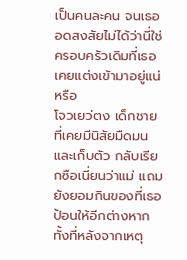เป็นคนละคน จนเธออดสงสัยไม่ได้ว่านี่ใช่ครอบครัวเดิมที่เธอเคยแต่งเข้ามาอยู่แน่หรือ
โจวเยว่ตง เด็กชายที่เคยมีนิสัยมืดมนและเก็บตัว กลับเรียกซือเนี่ยนว่าแม่ แถมยังยอมกินของที่เธอป้อนให้อีกต่างหาก ทั้งที่หลังจากเหตุ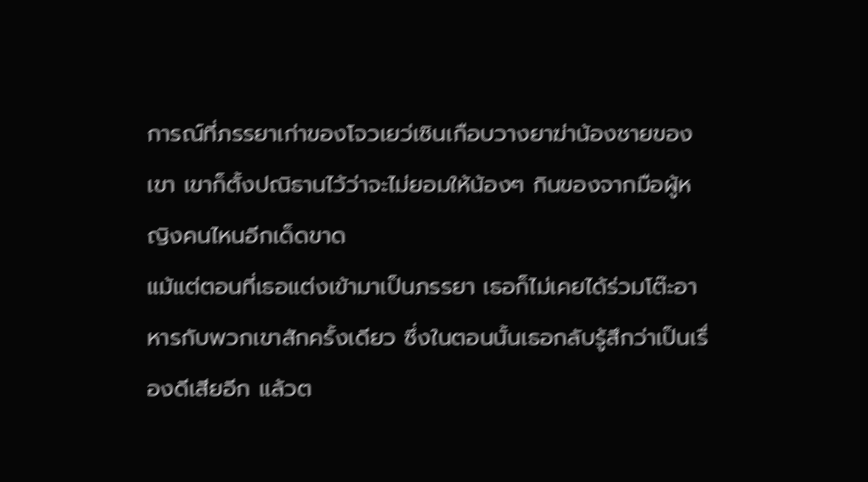การณ์ที่ภรรยาเก่าของโจวเยว่เซินเกือบวางยาฆ่าน้องชายของเขา เขาก็ตั้งปณิธานไว้ว่าจะไม่ยอมให้น้องๆ กินของจากมือผู้หญิงคนไหนอีกเด็ดขาด
แม้แต่ตอนที่เธอแต่งเข้ามาเป็นภรรยา เธอก็ไม่เคยได้ร่วมโต๊ะอาหารกับพวกเขาสักครั้งเดียว ซึ่งในตอนนั้นเธอกลับรู้สึกว่าเป็นเรื่องดีเสียอีก แล้วต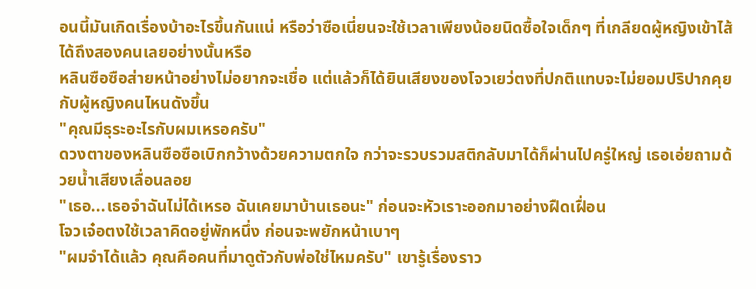อนนี้มันเกิดเรื่องบ้าอะไรขึ้นกันแน่ หรือว่าซือเนี่ยนจะใช้เวลาเพียงน้อยนิดซื้อใจเด็กๆ ที่เกลียดผู้หญิงเข้าไส้ได้ถึงสองคนเลยอย่างนั้นหรือ
หลินซือซือส่ายหน้าอย่างไม่อยากจะเชื่อ แต่แล้วก็ได้ยินเสียงของโจวเยว่ตงที่ปกติแทบจะไม่ยอมปริปากคุยกับผู้หญิงคนไหนดังขึ้น
"คุณมีธุระอะไรกับผมเหรอครับ"
ดวงตาของหลินซือซือเบิกกว้างด้วยความตกใจ กว่าจะรวบรวมสติกลับมาได้ก็ผ่านไปครู่ใหญ่ เธอเอ่ยถามด้วยน้ำเสียงเลื่อนลอย
"เธอ...เธอจำฉันไม่ได้เหรอ ฉันเคยมาบ้านเธอนะ" ก่อนจะหัวเราะออกมาอย่างฝืดเฝื่อน
โจวเจ๋อตงใช้เวลาคิดอยู่พักหนึ่ง ก่อนจะพยักหน้าเบาๆ
"ผมจำได้แล้ว คุณคือคนที่มาดูตัวกับพ่อใช่ไหมครับ" เขารู้เรื่องราว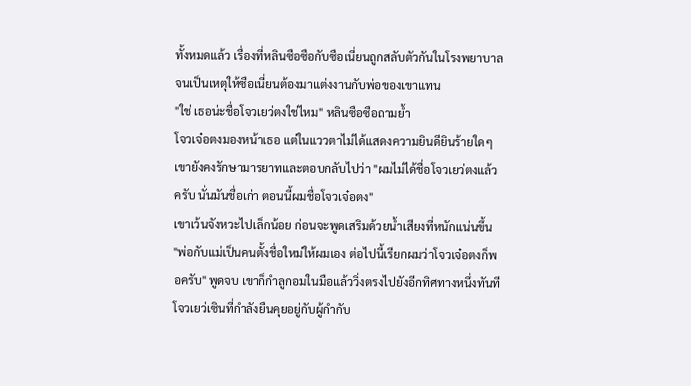ทั้งหมดแล้ว เรื่องที่หลินซือซือกับซือเนี่ยนถูกสลับตัวกันในโรงพยาบาล จนเป็นเหตุให้ซือเนี่ยนต้องมาแต่งงานกับพ่อของเขาแทน
"ใช่ เธอน่ะชื่อโจวเยว่ตงใช่ไหม" หลินซือซือถามย้ำ
โจวเจ๋อตงมองหน้าเธอ แต่ในแววตาไม่ได้แสดงความยินดียินร้ายใดๆ เขายังคงรักษามารยาทและตอบกลับไปว่า "ผมไม่ได้ชื่อโจวเยว่ตงแล้วครับ นั่นมันชื่อเก่า ตอนนี้ผมชื่อโจวเจ๋อตง"
เขาเว้นจังหวะไปเล็กน้อย ก่อนจะพูดเสริมด้วยน้ำเสียงที่หนักแน่นขึ้น
"พ่อกับแม่เป็นคนตั้งชื่อใหม่ให้ผมเอง ต่อไปนี้เรียกผมว่าโจวเจ๋อตงก็พอครับ" พูดจบ เขาก็กำลูกอมในมือแล้ววิ่งตรงไปยังอีกทิศทางหนึ่งทันที
โจวเยว่เซินที่กำลังยืนคุยอยู่กับผู้กำกับ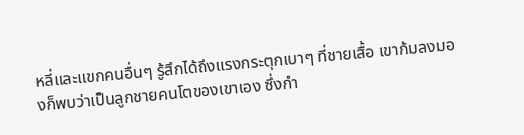หลี่และแขกคนอื่นๆ รู้สึกได้ถึงแรงกระตุกเบาๆ ที่ชายเสื้อ เขาก้มลงมองก็พบว่าเป็นลูกชายคนโตของเขาเอง ซึ่งกำ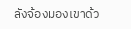ลังจ้องมองเขาด้ว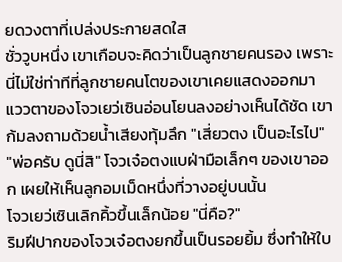ยดวงตาที่เปล่งประกายสดใส
ชั่ววูบหนึ่ง เขาเกือบจะคิดว่าเป็นลูกชายคนรอง เพราะนี่ไม่ใช่ท่าทีที่ลูกชายคนโตของเขาเคยแสดงออกมา แววตาของโจวเยว่เซินอ่อนโยนลงอย่างเห็นได้ชัด เขาก้มลงถามด้วยน้ำเสียงทุ้มลึก "เสี่ยวตง เป็นอะไรไป"
"พ่อครับ ดูนี่สิ" โจวเจ๋อตงแบฝ่ามือเล็กๆ ของเขาออก เผยให้เห็นลูกอมเม็ดหนึ่งที่วางอยู่บนนั้น
โจวเยว่เซินเลิกคิ้วขึ้นเล็กน้อย "นี่คือ?"
ริมฝีปากของโจวเจ๋อตงยกขึ้นเป็นรอยยิ้ม ซึ่งทำให้ใบ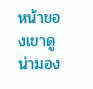หน้าของเขาดูน่ามอง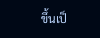ขึ้นเป็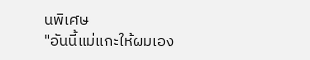นพิเศษ
"อันนี้แม่แกะให้ผมเอง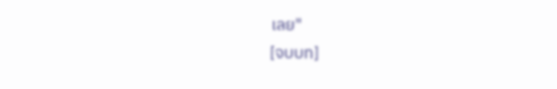เลย"
[จบบท]